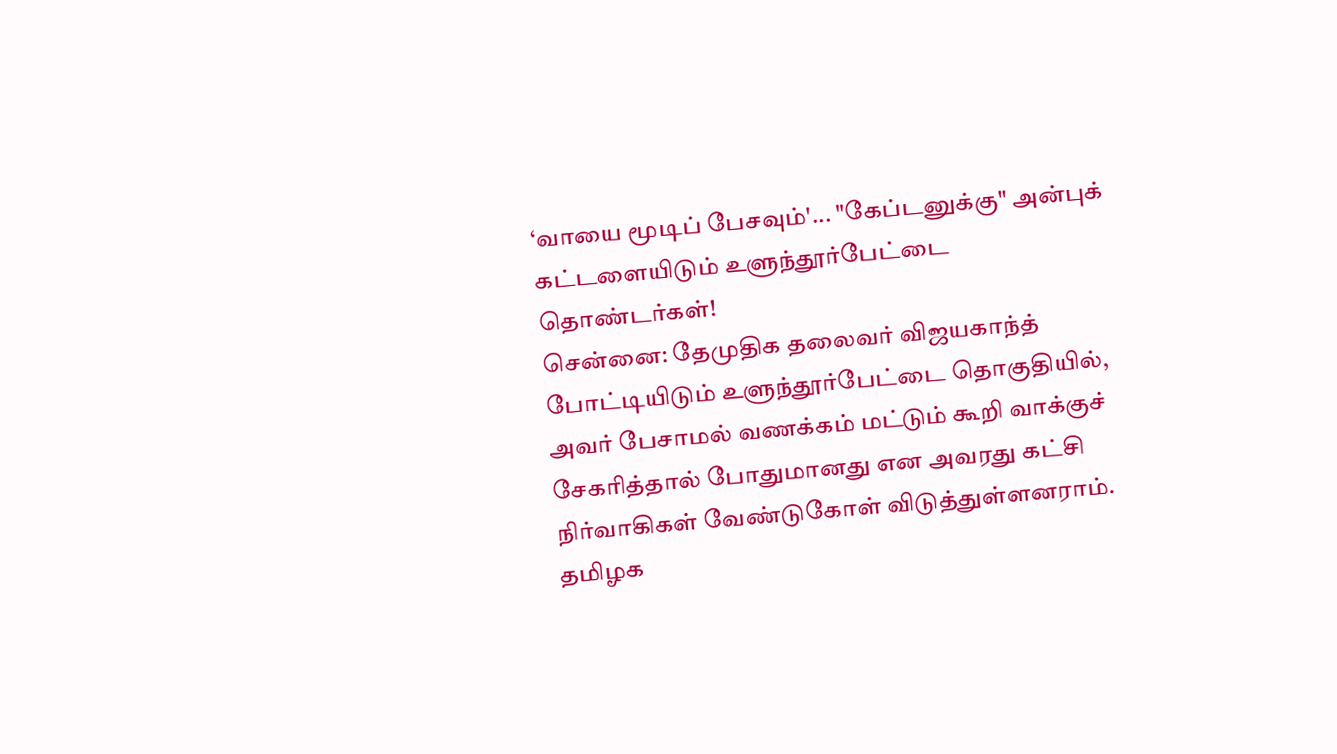‘வாயை மூடிப் பேசவும்'... "கேப்டனுக்கு" அன்புக் கட்டளையிடும் உளுந்தூர்பேட்டை தொண்டர்கள்!
சென்னை: தேமுதிக தலைவர் விஜயகாந்த் போட்டியிடும் உளுந்தூர்பேட்டை தொகுதியில், அவர் பேசாமல் வணக்கம் மட்டும் கூறி வாக்குச் சேகரித்தால் போதுமானது என அவரது கட்சி நிர்வாகிகள் வேண்டுகோள் விடுத்துள்ளனராம்.
தமிழக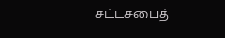சட்டசபைத்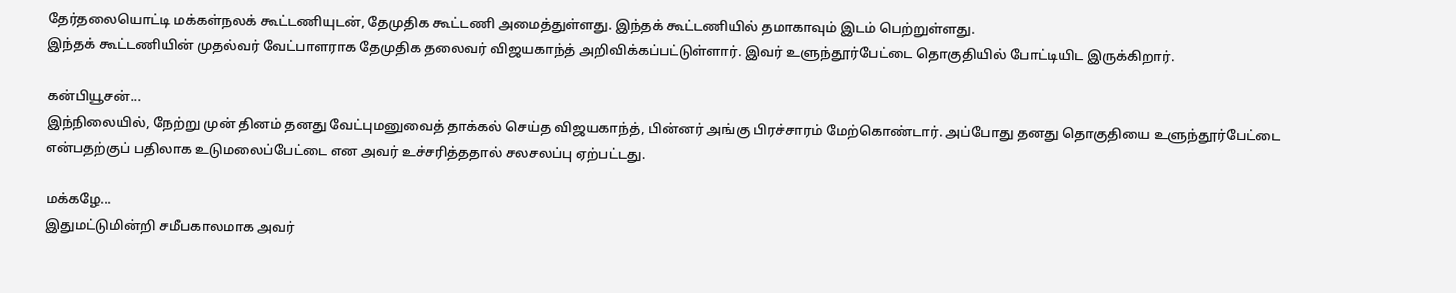தேர்தலையொட்டி மக்கள்நலக் கூட்டணியுடன், தேமுதிக கூட்டணி அமைத்துள்ளது. இந்தக் கூட்டணியில் தமாகாவும் இடம் பெற்றுள்ளது.
இந்தக் கூட்டணியின் முதல்வர் வேட்பாளராக தேமுதிக தலைவர் விஜயகாந்த் அறிவிக்கப்பட்டுள்ளார். இவர் உளுந்தூர்பேட்டை தொகுதியில் போட்டியிட இருக்கிறார்.

கன்பியூசன்...
இந்நிலையில், நேற்று முன் தினம் தனது வேட்புமனுவைத் தாக்கல் செய்த விஜயகாந்த், பின்னர் அங்கு பிரச்சாரம் மேற்கொண்டார். அப்போது தனது தொகுதியை உளுந்தூர்பேட்டை என்பதற்குப் பதிலாக உடுமலைப்பேட்டை என அவர் உச்சரித்ததால் சலசலப்பு ஏற்பட்டது.

மக்கழே...
இதுமட்டுமின்றி சமீபகாலமாக அவர்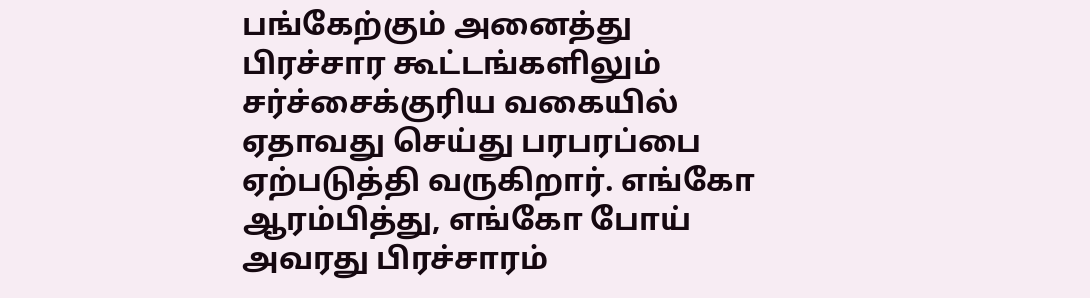பங்கேற்கும் அனைத்து பிரச்சார கூட்டங்களிலும் சர்ச்சைக்குரிய வகையில் ஏதாவது செய்து பரபரப்பை ஏற்படுத்தி வருகிறார். எங்கோ ஆரம்பித்து, எங்கோ போய் அவரது பிரச்சாரம்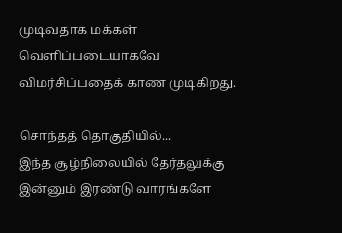முடிவதாக மக்கள் வெளிப்படையாகவே விமர்சிப்பதைக் காண முடிகிறது.

சொந்தத் தொகுதியில்...
இந்த சூழ்நிலையில் தேர்தலுக்கு இன்னும் இரண்டு வாரங்களே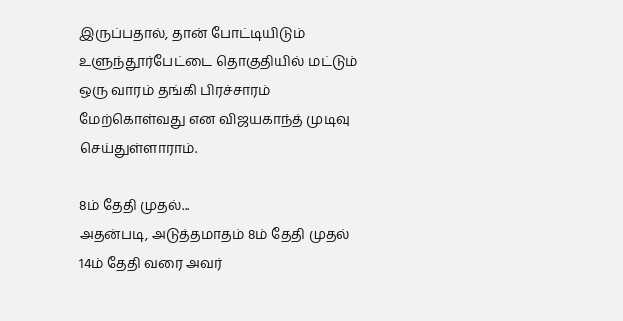இருப்பதால், தான் போட்டியிடும் உளுந்தூர்பேட்டை தொகுதியில் மட்டும் ஒரு வாரம் தங்கி பிரச்சாரம் மேற்கொள்வது என விஜயகாந்த் முடிவு செய்துள்ளாராம்.

8ம் தேதி முதல்...
அதன்படி, அடுத்தமாதம் 8ம் தேதி முதல் 14ம் தேதி வரை அவர்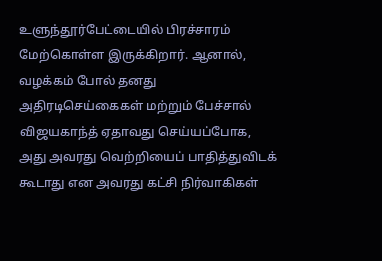உளுந்தூர்பேட்டையில் பிரச்சாரம் மேற்கொள்ள இருக்கிறார். ஆனால், வழக்கம் போல் தனது அதிரடிசெய்கைகள் மற்றும் பேச்சால் விஜயகாந்த் ஏதாவது செய்யப்போக, அது அவரது வெற்றியைப் பாதித்துவிடக் கூடாது என அவரது கட்சி நிர்வாகிகள்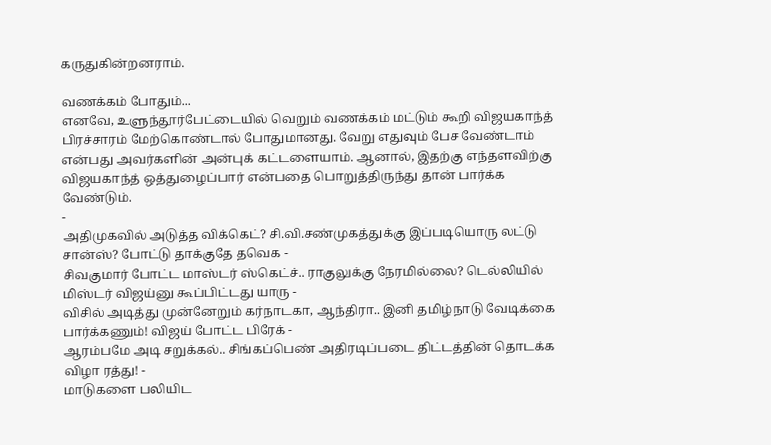கருதுகின்றனராம்.

வணக்கம் போதும்...
எனவே, உளுந்தூர்பேட்டையில் வெறும் வணக்கம் மட்டும் கூறி விஜயகாந்த் பிரச்சாரம் மேற்கொண்டால் போதுமானது. வேறு எதுவும் பேச வேண்டாம் என்பது அவர்களின் அன்புக் கட்டளையாம். ஆனால், இதற்கு எந்தளவிற்கு விஜயகாந்த் ஒத்துழைப்பார் என்பதை பொறுத்திருந்து தான் பார்க்க வேண்டும்.
-
அதிமுகவில் அடுத்த விக்கெட்? சி.வி.சண்முகத்துக்கு இப்படியொரு லட்டு சான்ஸ்? போட்டு தாக்குதே தவெக -
சிவகுமார் போட்ட மாஸ்டர் ஸ்கெட்ச்.. ராகுலுக்கு நேரமில்லை? டெல்லியில் மிஸ்டர் விஜய்னு கூப்பிட்டது யாரு -
விசில் அடித்து முன்னேறும் கர்நாடகா, ஆந்திரா.. இனி தமிழ்நாடு வேடிக்கை பார்க்கணும்! விஜய் போட்ட பிரேக் -
ஆரம்பமே அடி சறுக்கல்.. சிங்கப்பெண் அதிரடிப்படை திட்டத்தின் தொடக்க விழா ரத்து! -
மாடுகளை பலியிட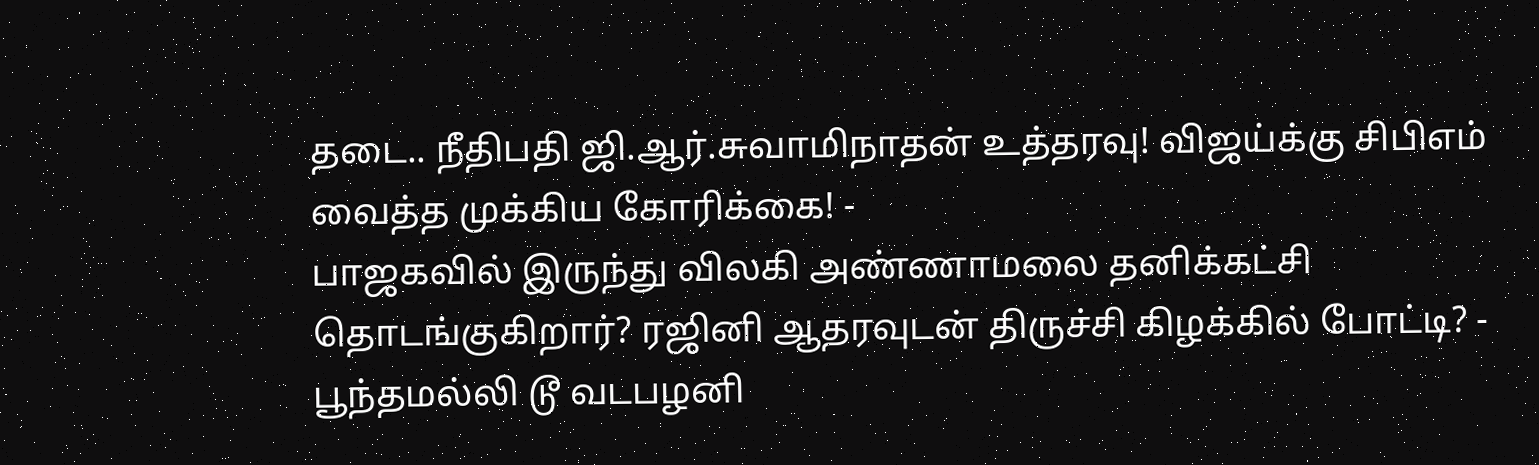தடை.. நீதிபதி ஜி.ஆர்.சுவாமிநாதன் உத்தரவு! விஜய்க்கு சிபிஎம் வைத்த முக்கிய கோரிக்கை! -
பாஜகவில் இருந்து விலகி அண்ணாமலை தனிக்கட்சி தொடங்குகிறார்? ரஜினி ஆதரவுடன் திருச்சி கிழக்கில் போட்டி? -
பூந்தமல்லி டூ வடபழனி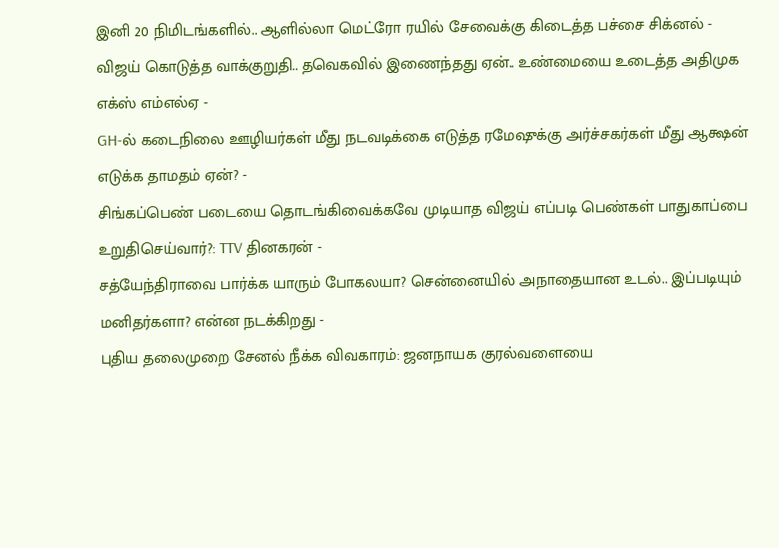இனி 20 நிமிடங்களில்.. ஆளில்லா மெட்ரோ ரயில் சேவைக்கு கிடைத்த பச்சை சிக்னல் -
விஜய் கொடுத்த வாக்குறுதி.. தவெகவில் இணைந்தது ஏன்.. உண்மையை உடைத்த அதிமுக எக்ஸ் எம்எல்ஏ -
GH-ல் கடைநிலை ஊழியர்கள் மீது நடவடிக்கை எடுத்த ரமேஷுக்கு அர்ச்சகர்கள் மீது ஆக்ஷன் எடுக்க தாமதம் ஏன்? -
சிங்கப்பெண் படையை தொடங்கிவைக்கவே முடியாத விஜய் எப்படி பெண்கள் பாதுகாப்பை உறுதிசெய்வார்?: TTV தினகரன் -
சத்யேந்திராவை பார்க்க யாரும் போகலயா? சென்னையில் அநாதையான உடல்.. இப்படியும் மனிதர்களா? என்ன நடக்கிறது -
புதிய தலைமுறை சேனல் நீக்க விவகாரம்: ஜனநாயக குரல்வளையை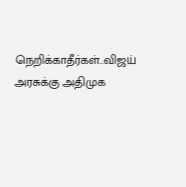நெறிக்காதீர்கள்..விஜய் அரசுக்கு அதிமுக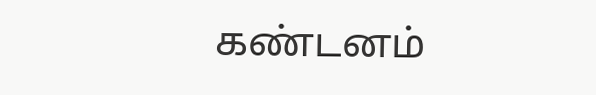கண்டனம்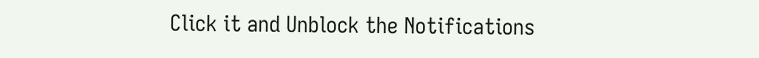Click it and Unblock the Notifications